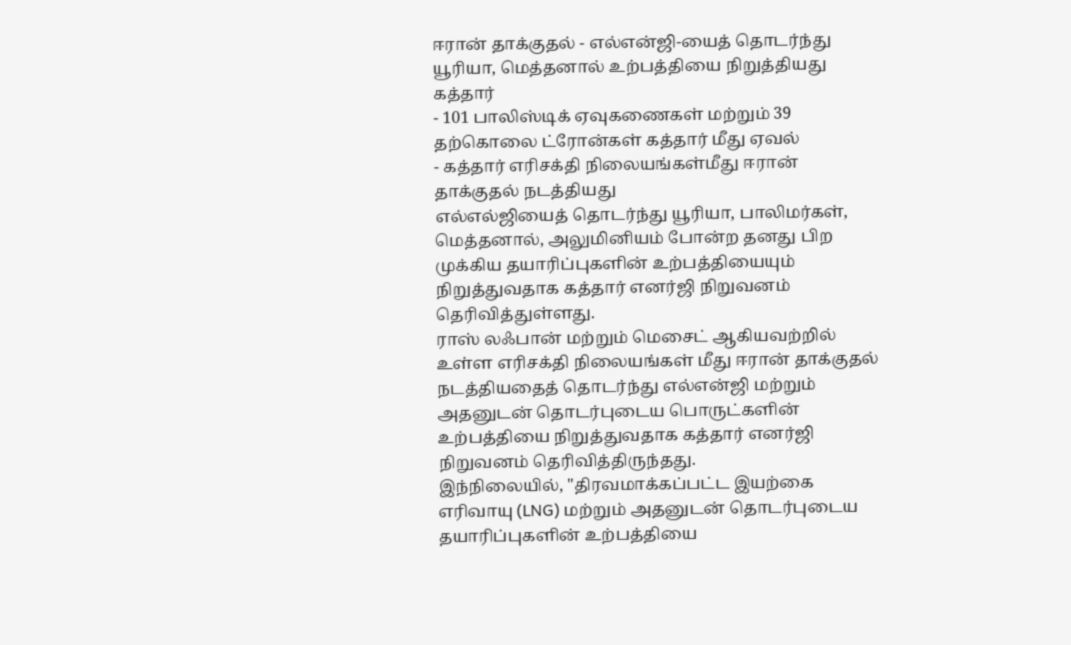ஈரான் தாக்குதல் - எல்என்ஜி-யைத் தொடர்ந்து யூரியா, மெத்தனால் உற்பத்தியை நிறுத்தியது கத்தார்
- 101 பாலிஸ்டிக் ஏவுகணைகள் மற்றும் 39 தற்கொலை ட்ரோன்கள் கத்தார் மீது ஏவல்
- கத்தார் எரிசக்தி நிலையங்கள்மீது ஈரான் தாக்குதல் நடத்தியது
எல்எல்ஜியைத் தொடர்ந்து யூரியா, பாலிமர்கள், மெத்தனால், அலுமினியம் போன்ற தனது பிற முக்கிய தயாரிப்புகளின் உற்பத்தியையும் நிறுத்துவதாக கத்தார் எனர்ஜி நிறுவனம் தெரிவித்துள்ளது.
ராஸ் லஃபான் மற்றும் மெசைட் ஆகியவற்றில் உள்ள எரிசக்தி நிலையங்கள் மீது ஈரான் தாக்குதல் நடத்தியதைத் தொடர்ந்து எல்என்ஜி மற்றும் அதனுடன் தொடர்புடைய பொருட்களின் உற்பத்தியை நிறுத்துவதாக கத்தார் எனர்ஜி நிறுவனம் தெரிவித்திருந்தது.
இந்நிலையில், "திரவமாக்கப்பட்ட இயற்கை எரிவாயு (LNG) மற்றும் அதனுடன் தொடர்புடைய தயாரிப்புகளின் உற்பத்தியை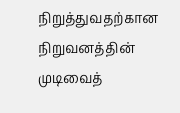நிறுத்துவதற்கான நிறுவனத்தின் முடிவைத்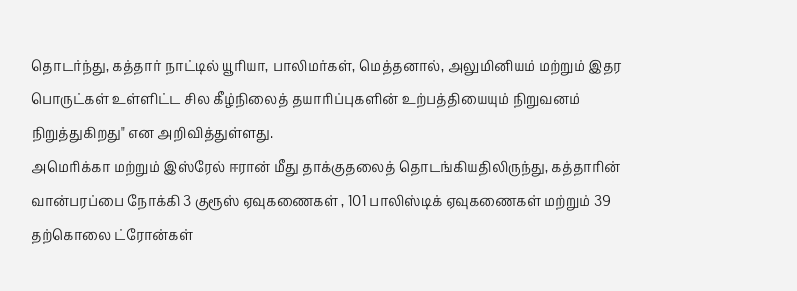தொடர்ந்து, கத்தார் நாட்டில் யூரியா, பாலிமர்கள், மெத்தனால், அலுமினியம் மற்றும் இதர பொருட்கள் உள்ளிட்ட சில கீழ்நிலைத் தயாரிப்புகளின் உற்பத்தியையும் நிறுவனம் நிறுத்துகிறது" என அறிவித்துள்ளது.
அமெரிக்கா மற்றும் இஸ்ரேல் ஈரான் மீது தாக்குதலைத் தொடங்கியதிலிருந்து, கத்தாரின் வான்பரப்பை நோக்கி 3 குரூஸ் ஏவுகணைகள் , 101 பாலிஸ்டிக் ஏவுகணைகள் மற்றும் 39 தற்கொலை ட்ரோன்கள்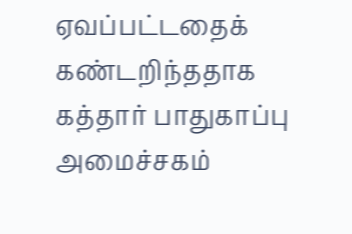ஏவப்பட்டதைக் கண்டறிந்ததாக கத்தார் பாதுகாப்பு அமைச்சகம்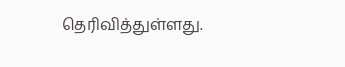தெரிவித்துள்ளது.